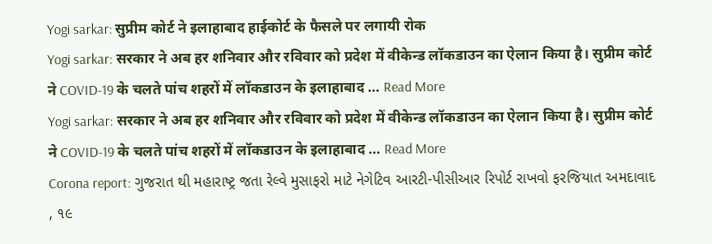Yogi sarkar: सुप्रीम कोर्ट ने इलाहाबाद हाईकोर्ट के फैसले पर लगायी रोक
Yogi sarkar: सरकार ने अब हर शनिवार और रविवार को प्रदेश में वीकेन्ड लॉकडाउन का ऐलान किया है। सुप्रीम कोर्ट ने COVID-19 के चलते पांच शहरों में लॉकडाउन के इलाहाबाद … Read More
Yogi sarkar: सरकार ने अब हर शनिवार और रविवार को प्रदेश में वीकेन्ड लॉकडाउन का ऐलान किया है। सुप्रीम कोर्ट ने COVID-19 के चलते पांच शहरों में लॉकडाउन के इलाहाबाद … Read More
Corona report: ગુજરાત થી મહારાષ્ટ્ર જતા રેલ્વે મુસાફરો માટે નેગેટિવ આરટી-પીસીઆર રિપોર્ટ રાખવો ફરજિયાત અમદાવાદ , ૧૯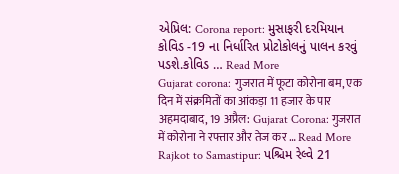એપ્રિલ: Corona report: મુસાફરી દરમિયાન કોવિડ -19 ના નિર્ધારિત પ્રોટોકોલનું પાલન કરવું પડશે.કોવિડ … Read More
Gujarat corona: गुजरात में फूटा कोरोना बम, एक दिन में संक्रमितों का आंकड़ा 11 हजार के पार अहमदाबाद, 19 अप्रैल: Gujarat Corona: गुजरात में कोरोना ने रफ्तार और तेज कर … Read More
Rajkot to Samastipur: પશ્ચિમ રેલ્વે 21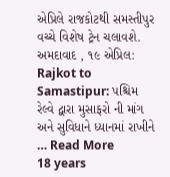એપ્રિલે રાજકોટથી સમસ્તીપુર વચ્ચે વિશેષ ટ્રેન ચલાવશે. અમદાવાદ , ૧૯ એપ્રિલ: Rajkot to Samastipur: પશ્ચિમ રેલ્વે દ્વારા મુસાફરો ની માંગ અને સુવિધાને ધ્યાનમાં રાખીને … Read More
18 years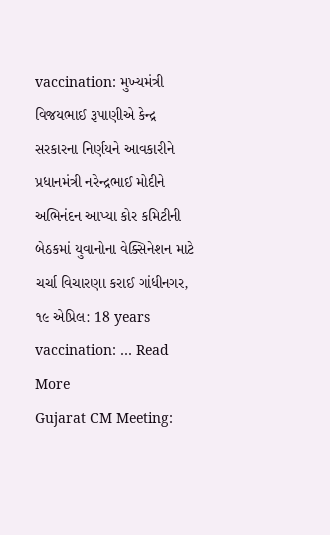vaccination: મુખ્યમંત્રી વિજયભાઈ રૂપાણીએ કેન્દ્ર સરકારના નિર્ણયને આવકારીને પ્રધાનમંત્રી નરેન્દ્રભાઈ મોદીને અભિનંદન આપ્યા કોર કમિટીની બેઠકમાં યુવાનોના વેક્સિનેશન માટે ચર્ચા વિચારણા કરાઈ ગાંધીનગર, ૧૯ એપ્રિલ: 18 years vaccination: … Read More
Gujarat CM Meeting: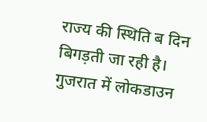राज्य की स्थिति ब दिन बिगड़ती जा रही है। गुजरात में लोकडाउन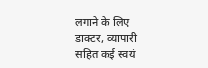लगाने के लिए डाक्टर, व्यापारी सहित कई स्वयं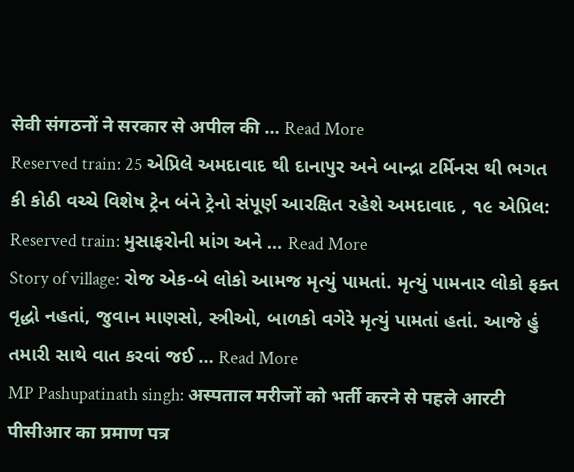सेवी संगठनों ने सरकार से अपील की … Read More
Reserved train: 25 એપ્રિલે અમદાવાદ થી દાનાપુર અને બાન્દ્રા ટર્મિનસ થી ભગત કી કોઠી વચ્ચે વિશેષ ટ્રેન બંને ટ્રેનો સંપૂર્ણ આરક્ષિત રહેશે અમદાવાદ , ૧૯ એપ્રિલ: Reserved train: મુસાફરોની માંગ અને … Read More
Story of village: રોજ એક-બે લોકો આમજ મૃત્યું પામતાં. મૃત્યું પામનાર લોકો ફક્ત વૃદ્ધો નહતાં, જુવાન માણસો, સ્ત્રીઓ, બાળકો વગેરે મૃત્યું પામતાં હતાં. આજે હું તમારી સાથે વાત કરવાં જઈ … Read More
MP Pashupatinath singh: अस्पताल मरीजों को भर्ती करने से पहले आरटी पीसीआर का प्रमाण पत्र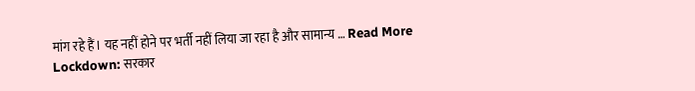मांग रहे हैं। यह नहीं होने पर भर्ती नहीं लिया जा रहा है और सामान्य … Read More
Lockdown: सरकार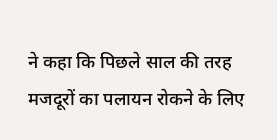ने कहा कि पिछले साल की तरह मजदूरों का पलायन रोकने के लिए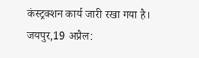कंस्ट्रक्शन कार्य जारी रखा गया है। जयपुर,19 अप्रैल: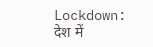Lockdown: देश में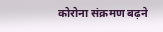कोरोना संक्रमण बढ़ने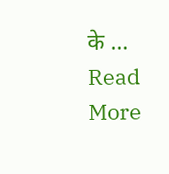के … Read More